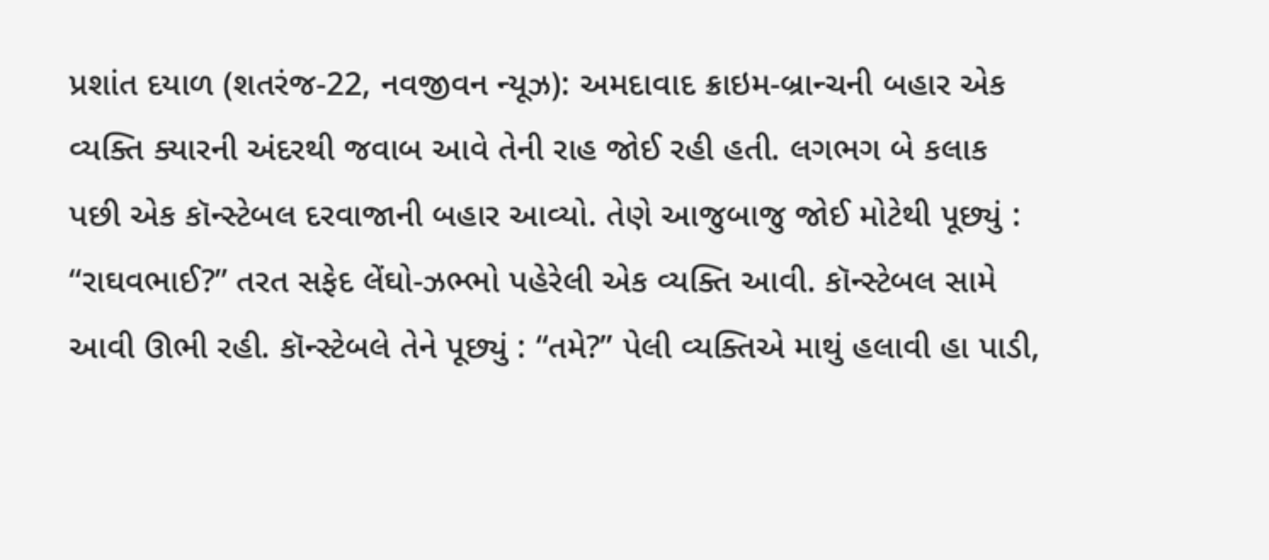પ્રશાંત દયાળ (શતરંજ-22, નવજીવન ન્યૂઝ): અમદાવાદ ક્રાઇમ-બ્રાન્ચની બહાર એક વ્યક્તિ ક્યારની અંદરથી જવાબ આવે તેની રાહ જોઈ રહી હતી. લગભગ બે કલાક પછી એક કૉન્સ્ટેબલ દરવાજાની બહાર આવ્યો. તેણે આજુબાજુ જોઈ મોટેથી પૂછ્યું : “રાઘવભાઈ?” તરત સફેદ લેંઘો-ઝભ્ભો પહેરેલી એક વ્યક્તિ આવી. કૉન્સ્ટેબલ સામે આવી ઊભી રહી. કૉન્સ્ટેબલે તેને પૂછ્યું : “તમે?” પેલી વ્યક્તિએ માથું હલાવી હા પાડી,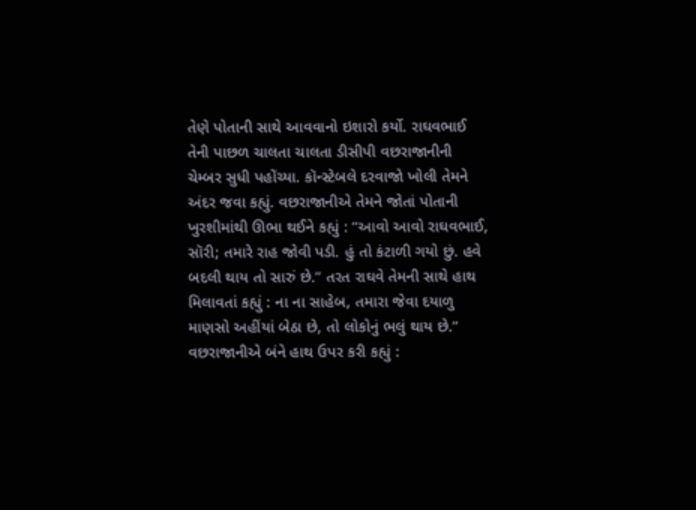તેણે પોતાની સાથે આવવાનો ઇશારો કર્યો. રાઘવભાઈ તેની પાછળ ચાલતા ચાલતા ડીસીપી વછરાજાનીની ચેમ્બર સુધી પહોંચ્યા. કૉન્સ્ટેબલે દરવાજો ખોલી તેમને અંદર જવા કહ્યું. વછરાજાનીએ તેમને જોતાં પોતાની ખુરશીમાંથી ઊભા થઈને કહ્યું : “આવો આવો રાઘવભાઈ, સૉરી; તમારે રાહ જોવી પડી. હું તો કંટાળી ગયો છું. હવે બદલી થાય તો સારું છે.” તરત રાઘવે તેમની સાથે હાથ મિલાવતાં કહ્યું : ના ના સાહેબ, તમારા જેવા દયાળુ માણસો અહીંયાં બેઠા છે, તો લોકોનું ભલું થાય છે.” વછરાજાનીએ બંને હાથ ઉપર કરી કહ્યું :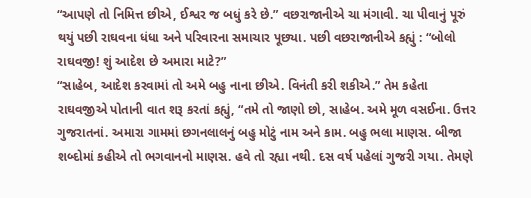“આપણે તો નિમિત્ત છીએ, ઈશ્વર જ બધું કરે છે.” વછરાજાનીએ ચા મંગાવી. ચા પીવાનું પૂરું થયું પછી રાઘવના ધંધા અને પરિવારના સમાચાર પૂછ્યા. પછી વછરાજાનીએ કહ્યું : “બોલો રાઘવજી! શું આદેશ છે અમારા માટે?”
“સાહેબ, આદેશ કરવામાં તો અમે બહુ નાના છીએ. વિનંતી કરી શકીએ.” તેમ કહેતા રાઘવજીએ પોતાની વાત શરૂ કરતાં કહ્યું, “તમે તો જાણો છો, સાહેબ. અમે મૂળ વસઈના. ઉત્તર ગુજરાતનાં. અમારા ગામમાં છગનલાલનું બહુ મોટું નામ અને કામ. બહુ ભલા માણસ. બીજા શબ્દોમાં કહીએ તો ભગવાનનો માણસ. હવે તો રહ્યા નથી. દસ વર્ષ પહેલાં ગુજરી ગયા. તેમણે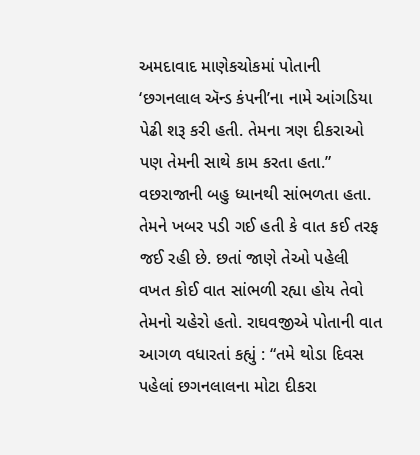અમદાવાદ માણેકચોકમાં પોતાની ‘છગનલાલ ઍન્ડ કંપની’ના નામે આંગડિયા પેઢી શરૂ કરી હતી. તેમના ત્રણ દીકરાઓ પણ તેમની સાથે કામ કરતા હતા.” વછરાજાની બહુ ધ્યાનથી સાંભળતા હતા. તેમને ખબર પડી ગઈ હતી કે વાત કઈ તરફ જઈ રહી છે. છતાં જાણે તેઓ પહેલી વખત કોઈ વાત સાંભળી રહ્યા હોય તેવો તેમનો ચહેરો હતો. રાઘવજીએ પોતાની વાત આગળ વધારતાં કહ્યું : “તમે થોડા દિવસ પહેલાં છગનલાલના મોટા દીકરા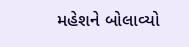મહેશને બોલાવ્યો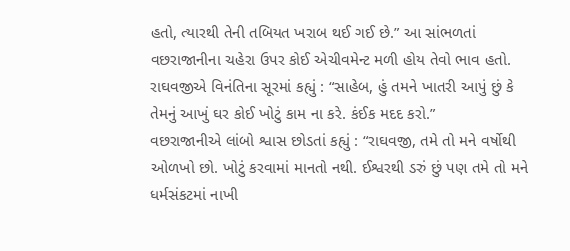હતો, ત્યારથી તેની તબિયત ખરાબ થઈ ગઈ છે.” આ સાંભળતાં વછરાજાનીના ચહેરા ઉપર કોઈ એચીવમેન્ટ મળી હોય તેવો ભાવ હતો. રાઘવજીએ વિનંતિના સૂરમાં કહ્યું : “સાહેબ, હું તમને ખાતરી આપું છું કે તેમનું આખું ઘર કોઈ ખોટું કામ ના કરે. કંઈક મદદ કરો.”
વછરાજાનીએ લાંબો શ્વાસ છોડતાં કહ્યું : “રાઘવજી, તમે તો મને વર્ષોથી ઓળખો છો. ખોટું કરવામાં માનતો નથી. ઈશ્વરથી ડરું છું પણ તમે તો મને ધર્મસંકટમાં નાખી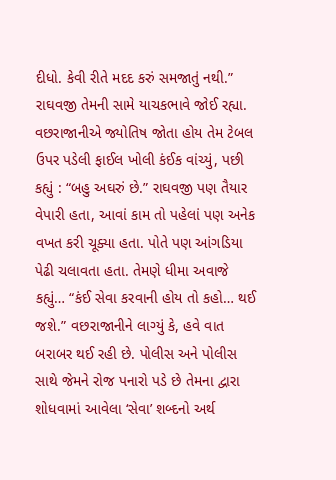દીધો. કેવી રીતે મદદ કરું સમજાતું નથી.” રાઘવજી તેમની સામે યાચકભાવે જોઈ રહ્યા. વછરાજાનીએ જ્યોતિષ જોતા હોય તેમ ટેબલ ઉપર પડેલી ફાઈલ ખોલી કંઈક વાંચ્યું, પછી કહ્યું : “બહુ અઘરું છે.” રાઘવજી પણ તૈયાર વેપારી હતા, આવાં કામ તો પહેલાં પણ અનેક વખત કરી ચૂક્યા હતા. પોતે પણ આંગડિયા પેઢી ચલાવતા હતા. તેમણે ધીમા અવાજે કહ્યું… “કંઈ સેવા કરવાની હોય તો કહો… થઈ જશે.” વછરાજાનીને લાગ્યું કે, હવે વાત બરાબર થઈ રહી છે. પોલીસ અને પોલીસ સાથે જેમને રોજ પનારો પડે છે તેમના દ્વારા શોધવામાં આવેલા ‘સેવા’ શબ્દનો અર્થ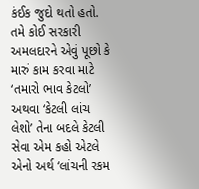કંઈક જુદો થતો હતો. તમે કોઈ સરકારી અમલદારને એવું પૂછો કે મારું કામ કરવા માટે ‘તમારો ભાવ કેટલો’ અથવા ‘કેટલી લાંચ લેશો’ તેના બદલે કેટલી સેવા એમ કહો એટલે એનો અર્થ ‘લાંચની રકમ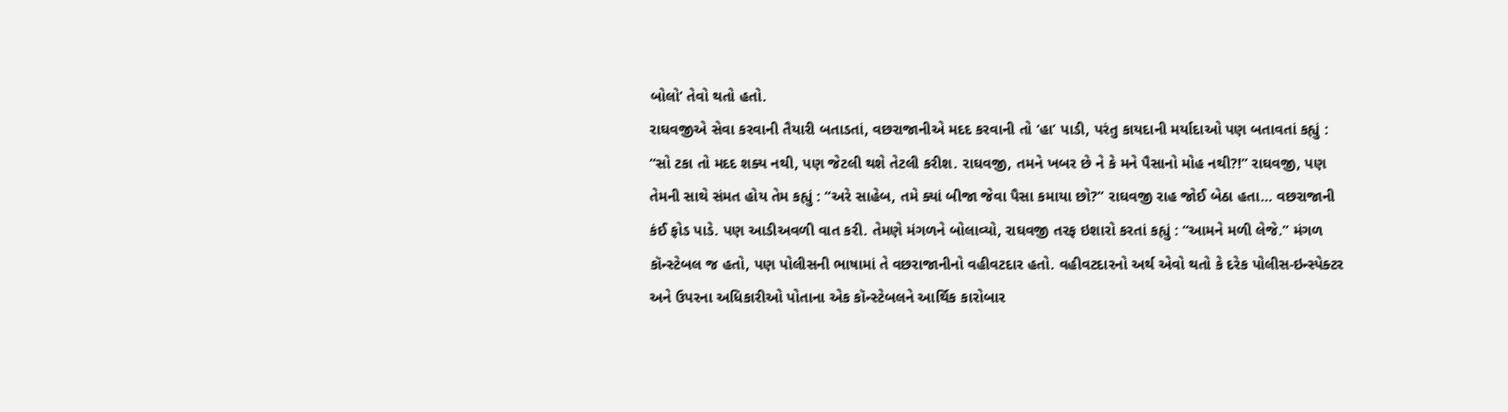બોલો’ તેવો થતો હતો.
રાઘવજીએ સેવા કરવાની તૈયારી બતાડતાં, વછરાજાનીએ મદદ કરવાની તો ‘હા’ પાડી, પરંતુ કાયદાની મર્યાદાઓ પણ બતાવતાં કહ્યું : “સો ટકા તો મદદ શક્ય નથી, પણ જેટલી થશે તેટલી કરીશ. રાઘવજી, તમને ખબર છે ને કે મને પૈસાનો મોહ નથી?!” રાઘવજી, પણ તેમની સાથે સંમત હોય તેમ કહ્યું : “અરે સાહેબ, તમે ક્યાં બીજા જેવા પૈસા કમાયા છો?” રાઘવજી રાહ જોઈ બેઠા હતા… વછરાજાની કંઈ ફોડ પાડે. પણ આડીઅવળી વાત કરી. તેમણે મંગળને બોલાવ્યો, રાઘવજી તરફ ઇશારો કરતાં કહ્યું : “આમને મળી લેજે.” મંગળ કૉન્સ્ટેબલ જ હતો, પણ પોલીસની ભાષામાં તે વછરાજાનીનો વહીવટદાર હતો. વહીવટદારનો અર્થ એવો થતો કે દરેક પોલીસ-ઇન્સ્પેક્ટર અને ઉપરના અધિકારીઓ પોતાના એક કૉન્સ્ટેબલને આર્થિક કારોબાર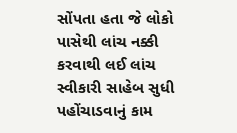સોંપતા હતા જે લોકો પાસેથી લાંચ નક્કી કરવાથી લઈ લાંચ સ્વીકારી સાહેબ સુધી પહોંચાડવાનું કામ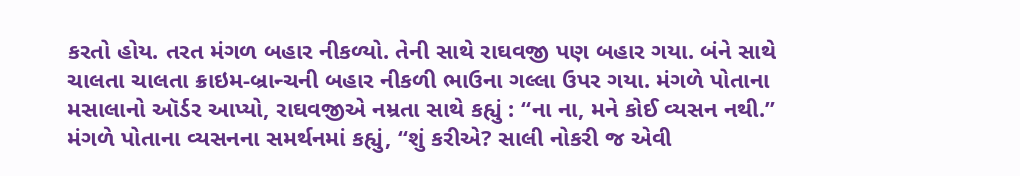કરતો હોય. તરત મંગળ બહાર નીકળ્યો. તેની સાથે રાઘવજી પણ બહાર ગયા. બંને સાથે ચાલતા ચાલતા ક્રાઇમ-બ્રાન્ચની બહાર નીકળી ભાઉના ગલ્લા ઉપર ગયા. મંગળે પોતાના મસાલાનો ઑર્ડર આપ્યો, રાઘવજીએ નમ્રતા સાથે કહ્યું : “ના ના, મને કોઈ વ્યસન નથી.” મંગળે પોતાના વ્યસનના સમર્થનમાં કહ્યું, “શું કરીએ? સાલી નોકરી જ એવી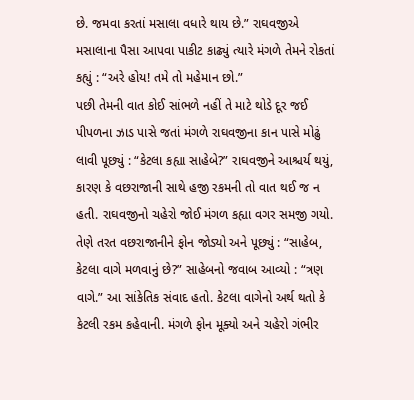છે. જમવા કરતાં મસાલા વધારે થાય છે.” રાઘવજીએ મસાલાના પૈસા આપવા પાકીટ કાઢ્યું ત્યારે મંગળે તેમને રોકતાં કહ્યું : “અરે હોય! તમે તો મહેમાન છો.”
પછી તેમની વાત કોઈ સાંભળે નહીં તે માટે થોડે દૂર જઈ પીપળના ઝાડ પાસે જતાં મંગળે રાઘવજીના કાન પાસે મોઢું લાવી પૂછ્યું : “કેટલા કહ્યા સાહેબે?” રાઘવજીને આશ્ચર્ય થયું, કારણ કે વછરાજાની સાથે હજી રકમની તો વાત થઈ જ ન હતી. રાઘવજીનો ચહેરો જોઈ મંગળ કહ્યા વગર સમજી ગયો. તેણે તરત વછરાજાનીને ફોન જોડ્યો અને પૂછ્યું : “સાહેબ, કેટલા વાગે મળવાનું છે?” સાહેબનો જવાબ આવ્યો : “ત્રણ વાગે.” આ સાંકેતિક સંવાદ હતો. કેટલા વાગેનો અર્થ થતો કે કેટલી રકમ કહેવાની. મંગળે ફોન મૂક્યો અને ચહેરો ગંભીર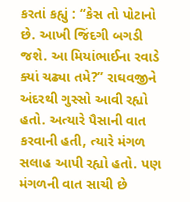કરતાં કહ્યું : “કેસ તો પોટાનો છે. આખી જિંદગી બગડી જશે. આ મિયાંભાઈના રવાડે ક્યાં ચઢ્યા તમે?” રાઘવજીને અંદરથી ગુસ્સો આવી રહ્યો હતો. અત્યારે પૈસાની વાત કરવાની હતી, ત્યારે મંગળ સલાહ આપી રહ્યો હતો. પણ મંગળની વાત સાચી છે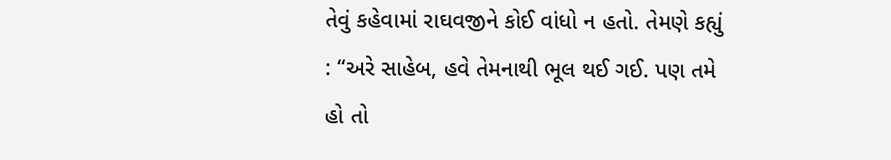તેવું કહેવામાં રાઘવજીને કોઈ વાંધો ન હતો. તેમણે કહ્યું : “અરે સાહેબ, હવે તેમનાથી ભૂલ થઈ ગઈ. પણ તમે હો તો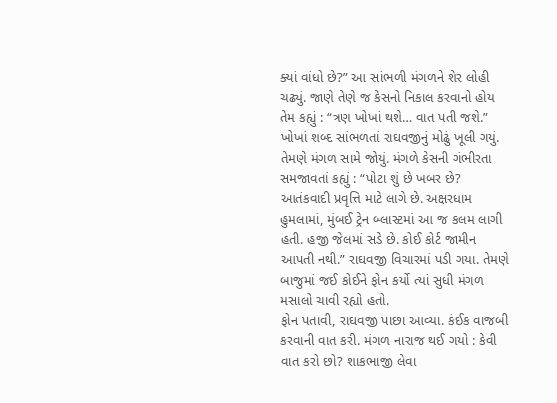ક્યાં વાંધો છે?” આ સાંભળી મંગળને શેર લોહી ચઢ્યું. જાણે તેણે જ કેસનો નિકાલ કરવાનો હોય તેમ કહ્યું : “ત્રણ ખોખાં થશે… વાત પતી જશે.” ખોખાં શબ્દ સાંભળતાં રાઘવજીનું મોઢું ખૂલી ગયું. તેમણે મંગળ સામે જોયું. મંગળે કેસની ગંભીરતા સમજાવતાં કહ્યું : “પોટા શું છે ખબર છે? આતંકવાદી પ્રવૃત્તિ માટે લાગે છે. અક્ષરધામ હુમલામાં, મુંબઈ ટ્રેન બ્લાસ્ટમાં આ જ કલમ લાગી હતી. હજી જેલમાં સડે છે. કોઈ કોર્ટ જામીન આપતી નથી.” રાઘવજી વિચારમાં પડી ગયા. તેમણે બાજુમાં જઈ કોઈને ફોન કર્યો ત્યાં સુધી મંગળ મસાલો ચાવી રહ્યો હતો.
ફોન પતાવી, રાઘવજી પાછા આવ્યા. કંઈક વાજબી કરવાની વાત કરી. મંગળ નારાજ થઈ ગયો : કેવી વાત કરો છો? શાકભાજી લેવા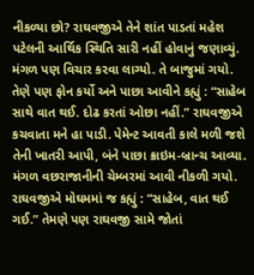નીકળ્યા છો? રાઘવજીએ તેને શાંત પાડતાં મહેશ પટેલની આર્થિક સ્થિતિ સારી નહીં હોવાનું જણાવ્યું. મંગળ પણ વિચાર કરવા લાગ્યો. તે બાજુમાં ગયો. તેણે પણ ફોન કર્યો અને પાછા આવીને કહ્યું : “સાહેબ સાથે વાત થઈ. દોઢ કરતાં ઓછા નહીં.” રાઘવજીએ કચવાતા મને હા પાડી. પેમેન્ટ આવતી કાલે મળી જશે તેની ખાતરી આપી, બંને પાછા ક્રાઇમ-બ્રાન્ચ આવ્યા. મંગળ વછરાજાનીની ચેમ્બરમાં આવી નીકળી ગયો. રાઘવજીએ મોઘમમાં જ કહ્યું : “સાહેબ, વાત થઈ ગઈ.” તેમણે પણ રાઘવજી સામે જોતાં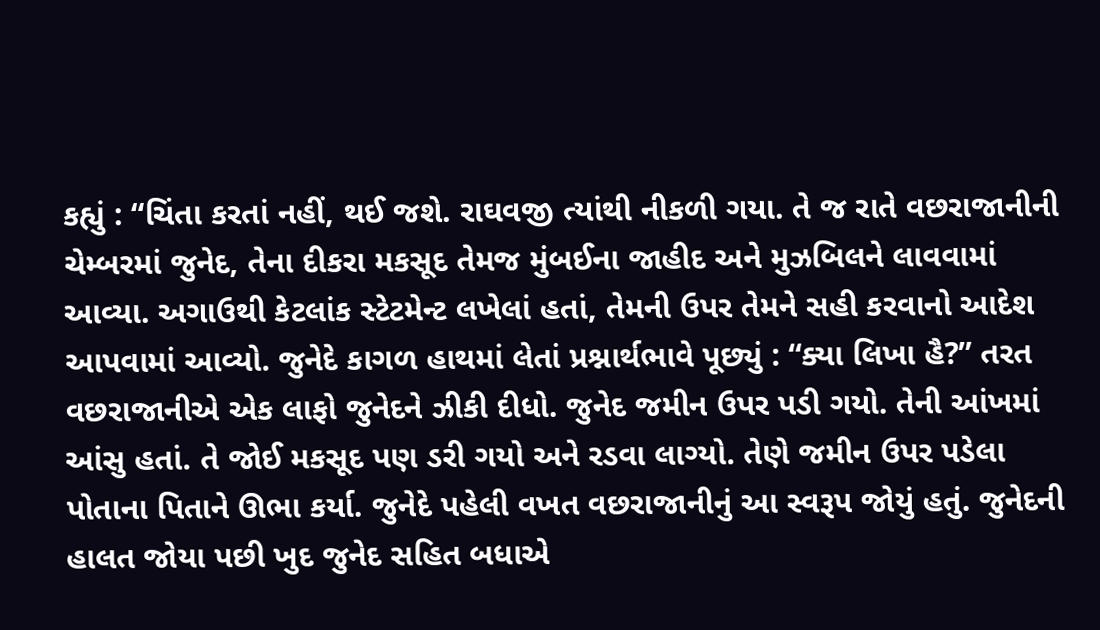કહ્યું : “ચિંતા કરતાં નહીં, થઈ જશે. રાઘવજી ત્યાંથી નીકળી ગયા. તે જ રાતે વછરાજાનીની ચેમ્બરમાં જુનેદ, તેના દીકરા મકસૂદ તેમજ મુંબઈના જાહીદ અને મુઝબિલને લાવવામાં આવ્યા. અગાઉથી કેટલાંક સ્ટેટમેન્ટ લખેલાં હતાં, તેમની ઉપર તેમને સહી કરવાનો આદેશ આપવામાં આવ્યો. જુનેદે કાગળ હાથમાં લેતાં પ્રશ્નાર્થભાવે પૂછ્યું : “ક્યા લિખા હૈ?” તરત વછરાજાનીએ એક લાફો જુનેદને ઝીકી દીધો. જુનેદ જમીન ઉપર પડી ગયો. તેની આંખમાં આંસુ હતાં. તે જોઈ મકસૂદ પણ ડરી ગયો અને રડવા લાગ્યો. તેણે જમીન ઉપર પડેલા પોતાના પિતાને ઊભા કર્યા. જુનેદે પહેલી વખત વછરાજાનીનું આ સ્વરૂપ જોયું હતું. જુનેદની હાલત જોયા પછી ખુદ જુનેદ સહિત બધાએ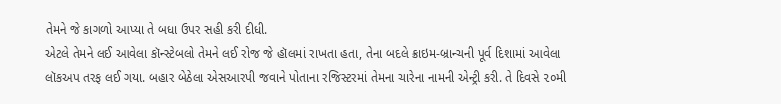તેમને જે કાગળો આપ્યા તે બધા ઉપર સહી કરી દીધી.
એટલે તેમને લઈ આવેલા કૉન્સ્ટેબલો તેમને લઈ રોજ જે હૉલમાં રાખતા હતા, તેના બદલે ક્રાઇમ-બ્રાન્ચની પૂર્વ દિશામાં આવેલા લૉકઅપ તરફ લઈ ગયા. બહાર બેઠેલા એસઆરપી જવાને પોતાના રજિસ્ટરમાં તેમના ચારેના નામની એન્ટ્રી કરી. તે દિવસે ૨૦મી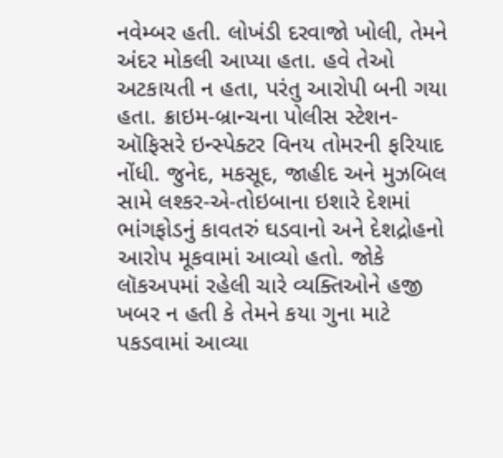નવેમ્બર હતી. લોખંડી દરવાજો ખોલી, તેમને અંદર મોકલી આપ્યા હતા. હવે તેઓ અટકાયતી ન હતા, પરંતુ આરોપી બની ગયા હતા. ક્રાઇમ-બ્રાન્ચના પોલીસ સ્ટેશન-ઑફિસરે ઇન્સ્પેક્ટર વિનય તોમરની ફરિયાદ નોંધી. જુનેદ, મકસૂદ, જાહીદ અને મુઝબિલ સામે લશ્કર-એ-તોઇબાના ઇશારે દેશમાં ભાંગફોડનું કાવતરું ઘડવાનો અને દેશદ્રોહનો આરોપ મૂકવામાં આવ્યો હતો. જોકે લૉકઅપમાં રહેલી ચારે વ્યક્તિઓને હજી ખબર ન હતી કે તેમને કયા ગુના માટે પકડવામાં આવ્યા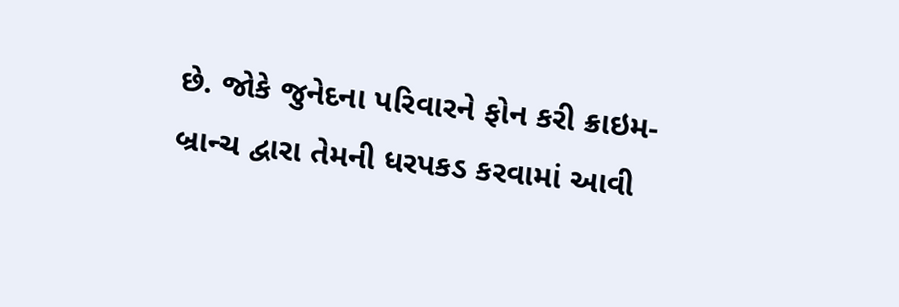છે. જોકે જુનેદના પરિવારને ફોન કરી ક્રાઇમ-બ્રાન્ચ દ્વારા તેમની ધરપકડ કરવામાં આવી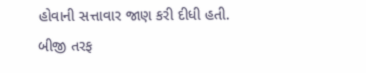હોવાની સત્તાવાર જાણ કરી દીધી હતી.
બીજી તરફ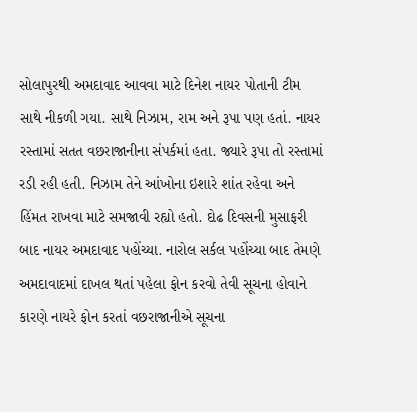સોલાપુરથી અમદાવાદ આવવા માટે દિનેશ નાયર પોતાની ટીમ સાથે નીકળી ગયા. સાથે નિઝામ, રામ અને રૂપા પણ હતાં. નાયર રસ્તામાં સતત વછરાજાનીના સંપર્કમાં હતા. જ્યારે રૂપા તો રસ્તામાં રડી રહી હતી. નિઝામ તેને આંખોના ઇશારે શાંત રહેવા અને હિંમત રાખવા માટે સમજાવી રહ્યો હતો. દોઢ દિવસની મુસાફરી બાદ નાયર અમદાવાદ પહોંચ્યા. નારોલ સર્કલ પહોંચ્યા બાદ તેમણે અમદાવાદમાં દાખલ થતાં પહેલા ફોન કરવો તેવી સૂચના હોવાને કારણે નાયરે ફોન કરતાં વછરાજાનીએ સૂચના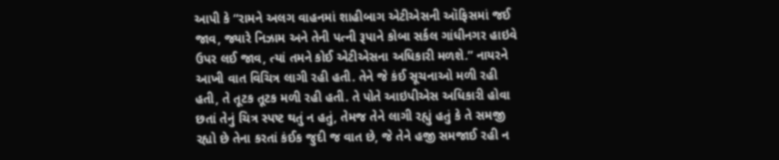આપી કે “રામને અલગ વાહનમાં શાહીબાગ એટીએસની ઑફિસમાં જઈ જાવ, જ્યારે નિઝામ અને તેની પત્ની રૂપાને કોબા સર્કલ ગાંધીનગર હાઇવે ઉપર લઈ જાવ, ત્યાં તમને કોઈ એટીએસના અધિકારી મળશે.” નાયરને આખી વાત વિચિત્ર લાગી રહી હતી. તેને જે કંઈ સૂચનાઓ મળી રહી હતી, તે તૂટક તૂટક મળી રહી હતી. તે પોતે આઇપીએસ અધિકારી હોવા છતાં તેનું ચિત્ર સ્પષ્ટ થતું ન હતું, તેમજ તેને લાગી રહ્યું હતું કે તે સમજી રહ્યો છે તેના કરતાં કંઈક જુદી જ વાત છે, જે તેને હજી સમજાઈ રહી ન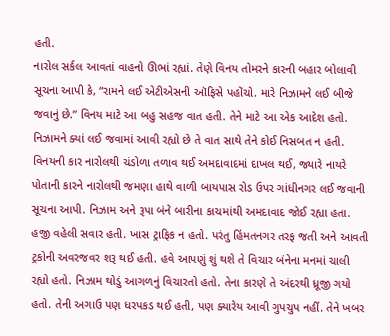હતી.
નારોલ સર્કલ આવતાં વાહનો ઊભાં રહ્યાં. તેણે વિનય તોમરને કારની બહાર બોલાવી સૂચના આપી કે, “રામને લઈ એટીએસની ઑફિસે પહોંચો. મારે નિઝામને લઈ બીજે જવાનું છે.” વિનય માટે આ બહુ સહજ વાત હતી. તેને માટે આ એક આદેશ હતો. નિઝામને ક્યાં લઈ જવામાં આવી રહ્યો છે તે વાત સાથે તેને કોઈ નિસબત ન હતી. વિનયની કાર નારોલથી ચંડોળા તળાવ થઈ અમદાવાદમાં દાખલ થઈ, જ્યારે નાયરે પોતાની કારને નારોલથી જમણા હાથે વાળી બાયપાસ રોડ ઉપર ગાંધીનગર લઈ જવાની સૂચના આપી. નિઝામ અને રૂપા બંને બારીના કાચમાંથી અમદાવાદ જોઈ રહ્યા હતા. હજી વહેલી સવાર હતી. ખાસ ટ્રાફિક ન હતો. પરંતુ હિંમતનગર તરફ જતી અને આવતી ટ્રકોની અવરજવર શરૂ થઈ હતી. હવે આપણું શું થશે તે વિચાર બંનેના મનમાં ચાલી રહ્યો હતો. નિઝામ થોડું આગળનું વિચારતો હતો. તેના કારણે તે અંદરથી ધ્રૂજી ગયો હતો. તેની અગાઉ પણ ધરપકડ થઈ હતી, પણ ક્યારેય આવી ગુપચુપ નહીં. તેને ખબર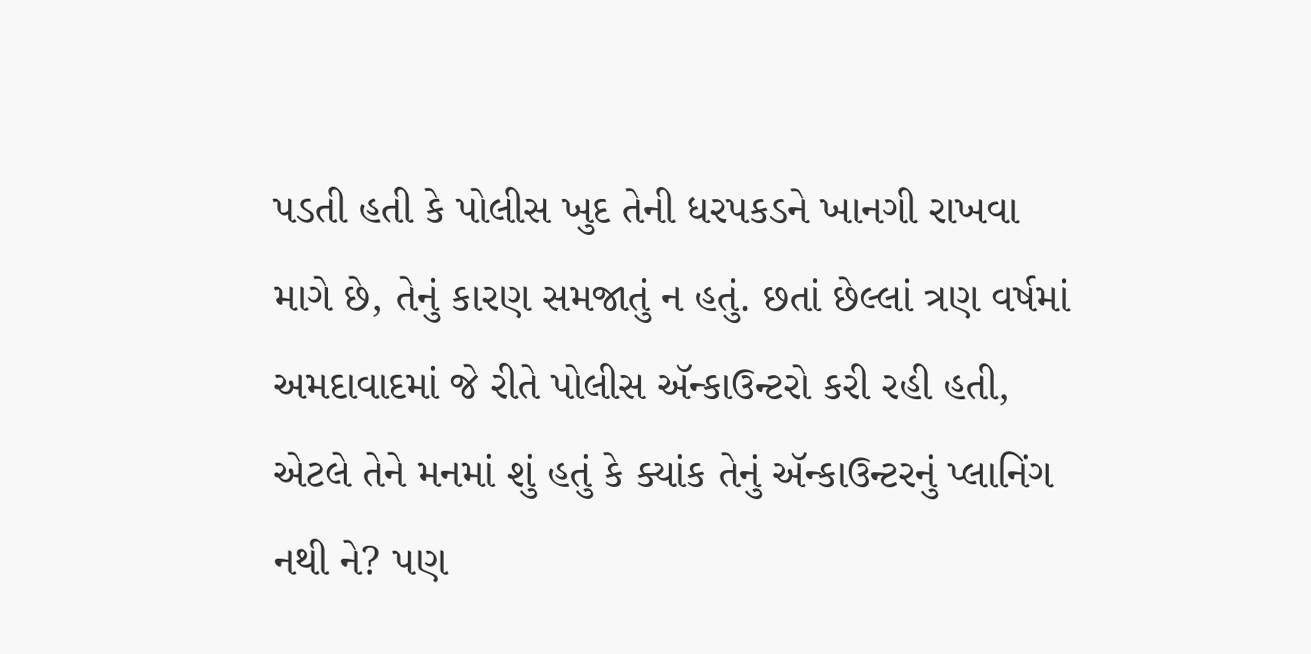પડતી હતી કે પોલીસ ખુદ તેની ધરપકડને ખાનગી રાખવા માગે છે, તેનું કારણ સમજાતું ન હતું. છતાં છેલ્લાં ત્રણ વર્ષમાં અમદાવાદમાં જે રીતે પોલીસ ઍન્કાઉન્ટરો કરી રહી હતી, એટલે તેને મનમાં શું હતું કે ક્યાંક તેનું ઍન્કાઉન્ટરનું પ્લાનિંગ નથી ને? પણ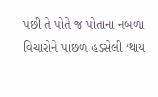પછી તે પોતે જ પોતાના નબળા વિચારોને પાછળ હડસેલી ‘થાય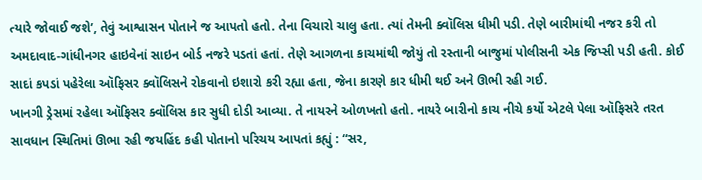ત્યારે જોવાઈ જશે’, તેવું આશ્વાસન પોતાને જ આપતો હતો. તેના વિચારો ચાલુ હતા. ત્યાં તેમની ક્વૉલિસ ધીમી પડી. તેણે બારીમાંથી નજર કરી તો અમદાવાદ-ગાંધીનગર હાઇવેનાં સાઇન બોર્ડ નજરે પડતાં હતાં. તેણે આગળના કાચમાંથી જોયું તો રસ્તાની બાજુમાં પોલીસની એક જિપ્સી પડી હતી. કોઈ સાદાં કપડાં પહેરેલા ઑફિસર ક્વૉલિસને રોકવાનો ઇશારો કરી રહ્યા હતા, જેના કારણે કાર ધીમી થઈ અને ઊભી રહી ગઈ.
ખાનગી ડ્રેસમાં રહેલા ઑફિસર ક્વૉલિસ કાર સુધી દોડી આવ્યા. તે નાયરને ઓળખતો હતો. નાયરે બારીનો કાચ નીચે કર્યો એટલે પેલા ઑફિસરે તરત સાવધાન સ્થિતિમાં ઊભા રહી જયહિંદ કહી પોતાનો પરિચય આપતાં કહ્યું : “સર,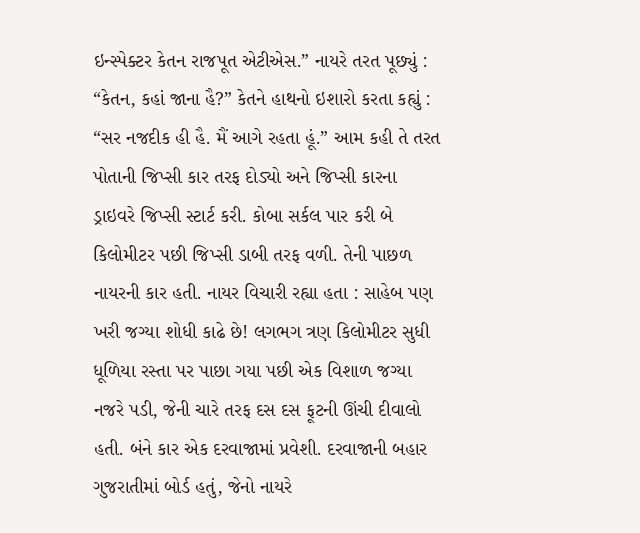ઇન્સ્પેક્ટર કેતન રાજપૂત એટીએસ.” નાયરે તરત પૂછ્યું : “કેતન, કહાં જાના હૈ?” કેતને હાથનો ઇશારો કરતા કહ્યું : “સર નજદીક હી હૈ. મૈં આગે રહતા હૂં.” આમ કહી તે તરત પોતાની જિપ્સી કાર તરફ દોડ્યો અને જિપ્સી કારના ડ્રાઇવરે જિપ્સી સ્ટાર્ટ કરી. કોબા સર્કલ પાર કરી બે કિલોમીટર પછી જિપ્સી ડાબી તરફ વળી. તેની પાછળ નાયરની કાર હતી. નાયર વિચારી રહ્યા હતા : સાહેબ પણ ખરી જગ્યા શોધી કાઢે છે! લગભગ ત્રણ કિલોમીટર સુધી ધૂળિયા રસ્તા પર પાછા ગયા પછી એક વિશાળ જગ્યા નજરે પડી, જેની ચારે તરફ દસ દસ ફૂટની ઊંચી દીવાલો હતી. બંને કાર એક દરવાજામાં પ્રવેશી. દરવાજાની બહાર ગુજરાતીમાં બોર્ડ હતું, જેનો નાયરે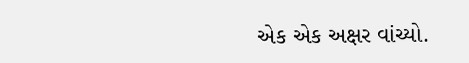એક એક અક્ષર વાંચ્યો.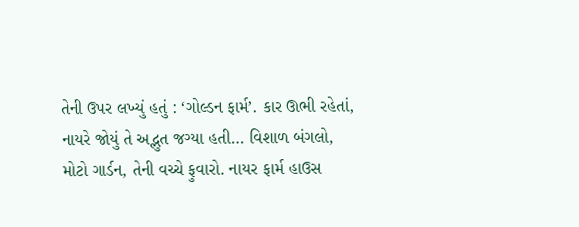તેની ઉપર લખ્યું હતું : ‘ગોલ્ડન ફાર્મ’. કાર ઊભી રહેતાં, નાયરે જોયું તે અદ્ભુત જગ્યા હતી… વિશાળ બંગલો, મોટો ગાર્ડન, તેની વચ્ચે ફુવારો. નાયર ફાર્મ હાઉસ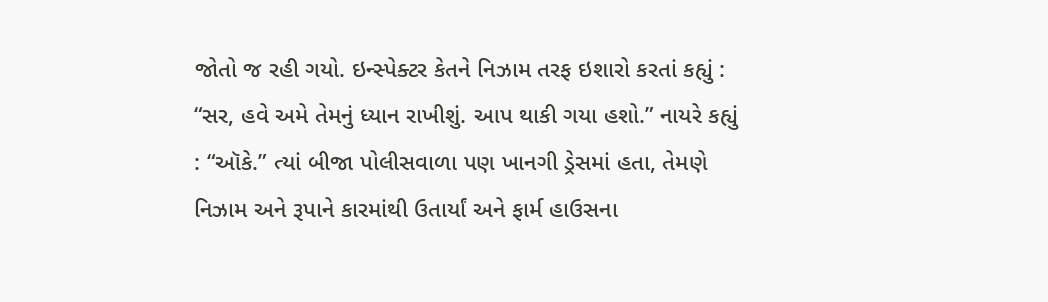જોતો જ રહી ગયો. ઇન્સ્પેક્ટર કેતને નિઝામ તરફ ઇશારો કરતાં કહ્યું : “સર, હવે અમે તેમનું ધ્યાન રાખીશું. આપ થાકી ગયા હશો.” નાયરે કહ્યું : “ઑકે.” ત્યાં બીજા પોલીસવાળા પણ ખાનગી ડ્રેસમાં હતા, તેમણે નિઝામ અને રૂપાને કારમાંથી ઉતાર્યાં અને ફાર્મ હાઉસના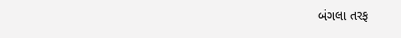બંગલા તરફ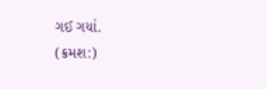ગઈ ગયાં.
(ક્રમશ:)